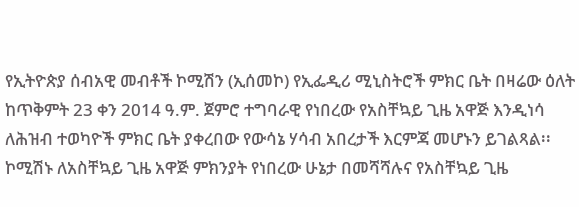የኢትዮጵያ ሰብአዊ መብቶች ኮሚሽን (ኢሰመኮ) የኢፌዲሪ ሚኒስትሮች ምክር ቤት በዛሬው ዕለት ከጥቅምት 23 ቀን 2014 ዓ.ም. ጀምሮ ተግባራዊ የነበረው የአስቸኳይ ጊዜ አዋጅ እንዲነሳ ለሕዝብ ተወካዮች ምክር ቤት ያቀረበው የውሳኔ ሃሳብ አበረታች እርምጃ መሆኑን ይገልጻል፡፡ ኮሚሽኑ ለአስቸኳይ ጊዜ አዋጅ ምክንያት የነበረው ሁኔታ በመሻሻሉና የአስቸኳይ ጊዜ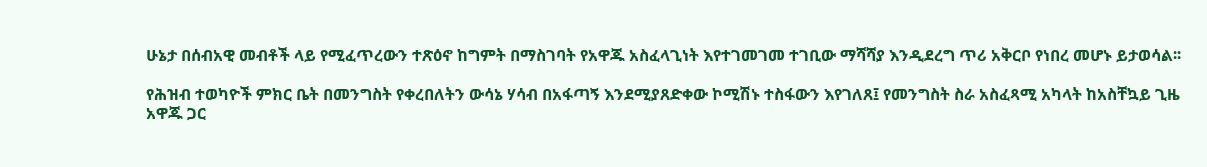ሁኔታ በሰብአዊ መብቶች ላይ የሚፈጥረውን ተጽዕኖ ከግምት በማስገባት የአዋጁ አስፈላጊነት እየተገመገመ ተገቢው ማሻሻያ እንዲደረግ ጥሪ አቅርቦ የነበረ መሆኑ ይታወሳል፡፡

የሕዝብ ተወካዮች ምክር ቤት በመንግስት የቀረበለትን ውሳኔ ሃሳብ በአፋጣኝ እንደሚያጸድቀው ኮሚሽኑ ተስፋውን እየገለጸ፤ የመንግስት ስራ አስፈጻሚ አካላት ከአስቸኳይ ጊዜ አዋጁ ጋር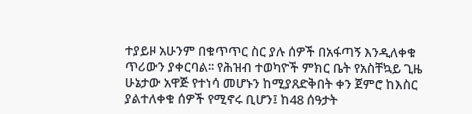ተያይዞ አሁንም በቁጥጥር ስር ያሉ ሰዎች በአፋጣኝ እንዲለቀቁ ጥሪውን ያቀርባል፡፡ የሕዝብ ተወካዮች ምክር ቤት የአስቸኳይ ጊዜ ሁኔታው አዋጅ የተነሳ መሆኑን ከሚያጸድቅበት ቀን ጀምሮ ከእስር ያልተለቀቁ ሰዎች የሚኖሩ ቢሆን፤ ከ48 ሰዓታት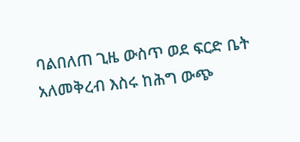ባልበለጠ ጊዜ ውስጥ ወደ ፍርድ ቤት አለመቅረብ እስሩ ከሕግ ውጭ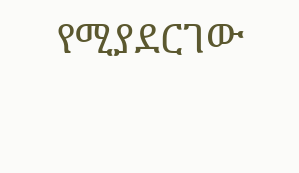የሚያደርገው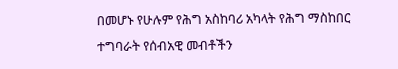በመሆኑ የሁሉም የሕግ አስከባሪ አካላት የሕግ ማስከበር ተግባራት የሰብአዊ መብቶችን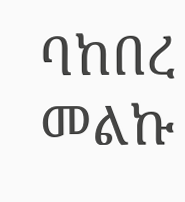ባከበረ መልኩ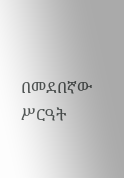በመደበኛው ሥርዓት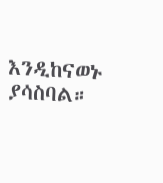እንዲከናወኑ ያሳስባል።